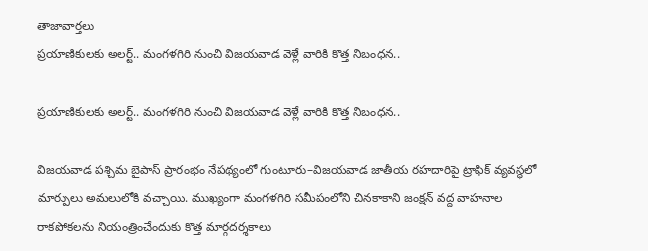తాజావార్తలు
ప్రయాణికులకు అలర్ట్.. మంగళగిరి నుంచి విజయవాడ వెళ్లే వారికి కొత్త నిబంధన..

ప్రయాణికులకు అలర్ట్.. మంగళగిరి నుంచి విజయవాడ వెళ్లే వారికి కొత్త నిబంధన..

విజయవాడ పశ్చిమ బైపాస్ ప్రారంభం నేపథ్యంలో గుంటూరు–విజయవాడ జాతీయ రహదారిపై ట్రాఫిక్ వ్యవస్థలో మార్పులు అమలులోకి వచ్చాయి. ముఖ్యంగా మంగళగిరి సమీపంలోని చినకాకాని జంక్షన్ వద్ద వాహనాల రాకపోకలను నియంత్రించేందుకు కొత్త మార్గదర్శకాలు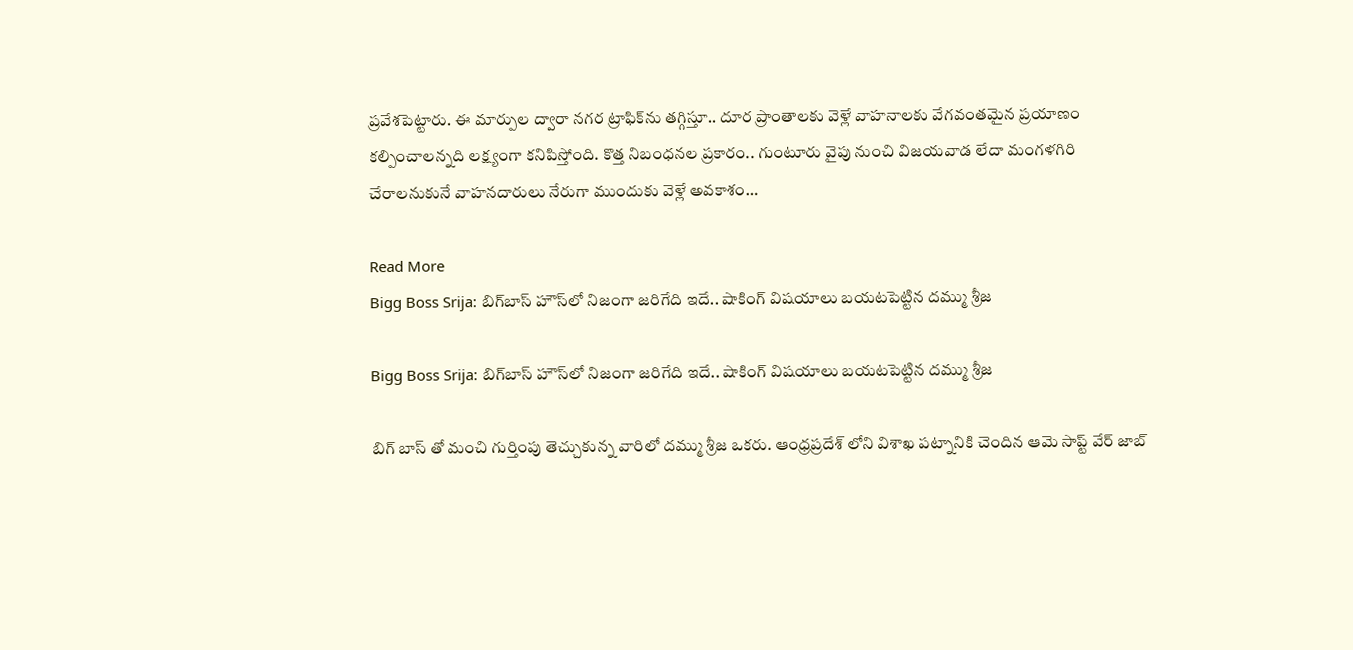ప్రవేశపెట్టారు. ఈ మార్పుల ద్వారా నగర ట్రాఫిక్‌ను తగ్గిస్తూ.. దూర ప్రాంతాలకు వెళ్లే వాహనాలకు వేగవంతమైన ప్రయాణం కల్పించాలన్నది లక్ష్యంగా కనిపిస్తోంది. కొత్త నిబంధనల ప్రకారం.. గుంటూరు వైపు నుంచి విజయవాడ లేదా మంగళగిరి చేరాలనుకునే వాహనదారులు నేరుగా ముందుకు వెళ్లే అవకాశం…

Read More
Bigg Boss Srija: బిగ్‌బాస్ హౌస్‌లో నిజంగా జరిగేది ఇదే.. షాకింగ్ విషయాలు బయటపెట్టిన దమ్ము శ్రీజ

Bigg Boss Srija: బిగ్‌బాస్ హౌస్‌లో నిజంగా జరిగేది ఇదే.. షాకింగ్ విషయాలు బయటపెట్టిన దమ్ము శ్రీజ

బిగ్ బాస్ తో మంచి గుర్తింపు తెచ్చుకున్న వారిలో దమ్ము శ్రీజ ఒకరు. ఆంధ్రప్రదేశ్ లోని విశాఖ పట్నానికి చెందిన ఆమె సాప్ట్ వేర్ జాబ్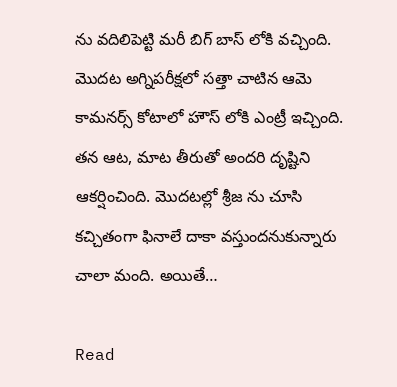ను వదిలిపెట్టి మరీ బిగ్ బాస్ లోకి వచ్చింది. మొదట అగ్నిపరీక్షలో సత్తా చాటిన ఆమె కామనర్స్ కోటాలో హౌస్ లోకి ఎంట్రీ ఇచ్చింది. తన ఆట, మాట తీరుతో అందరి దృష్టిని ఆకర్షించింది. మొదటల్లో శ్రీజ ను చూసి కచ్చితంగా ఫినాలే దాకా వస్తుందనుకున్నారు చాలా మంది. అయితే…

Read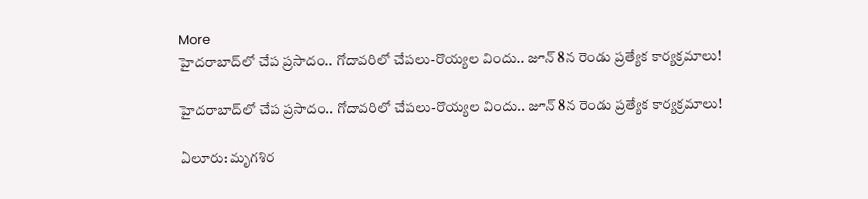More
హైదరాబాద్‌లో చేప ప్రసాదం.. గోదావరిలో చేపలు-రొయ్యల విందు.. జూన్ 8న రెండు ప్రత్యేక కార్యక్రమాలు!

హైదరాబాద్‌లో చేప ప్రసాదం.. గోదావరిలో చేపలు-రొయ్యల విందు.. జూన్ 8న రెండు ప్రత్యేక కార్యక్రమాలు!

ఏలూరు: మృగశిర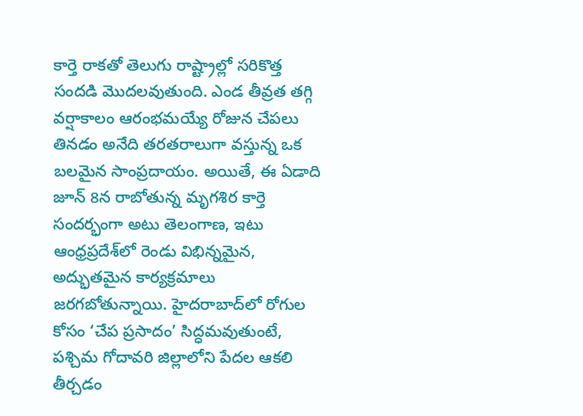కార్తె రాకతో తెలుగు రాష్ట్రాల్లో సరికొత్త సందడి మొదలవుతుంది. ఎండ తీవ్రత తగ్గి వర్షాకాలం ఆరంభమయ్యే రోజున చేపలు తినడం అనేది తరతరాలుగా వస్తున్న ఒక బలమైన సాంప్రదాయం. అయితే, ఈ ఏడాది జూన్ 8న రాబోతున్న మృగశిర కార్తె సందర్భంగా అటు తెలంగాణ, ఇటు ఆంధ్రప్రదేశ్‌లో రెండు విభిన్నమైన, అద్భుతమైన కార్యక్రమాలు జరగబోతున్నాయి. హైదరాబాద్‌లో రోగుల కోసం ‘చేప ప్రసాదం’ సిద్ధమవుతుంటే, పశ్చిమ గోదావరి జిల్లాలోని పేదల ఆకలి తీర్చడం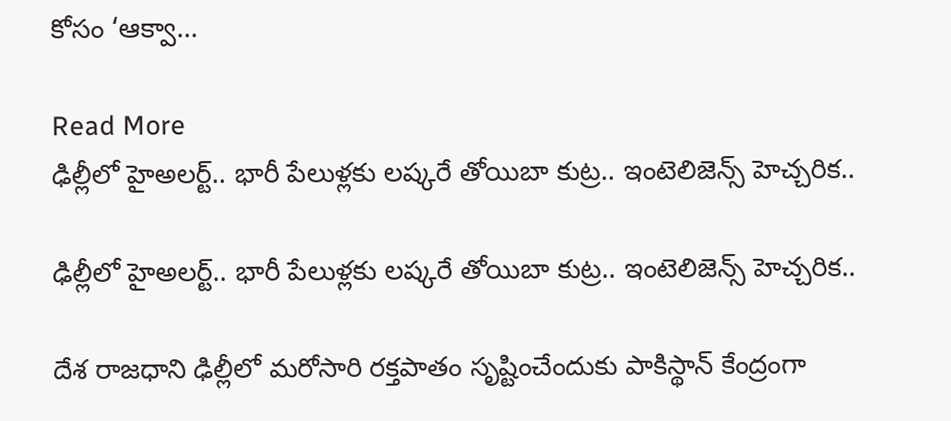కోసం ‘ఆక్వా…

Read More
ఢిల్లీలో హైఅలర్ట్.. భారీ పేలుళ్లకు లష్కరే తోయిబా కుట్ర.. ఇంటెలిజెన్స్ హెచ్చరిక..

ఢిల్లీలో హైఅలర్ట్.. భారీ పేలుళ్లకు లష్కరే తోయిబా కుట్ర.. ఇంటెలిజెన్స్ హెచ్చరిక..

దేశ రాజధాని ఢిల్లీలో మరోసారి రక్తపాతం సృష్టించేందుకు పాకిస్థాన్ కేంద్రంగా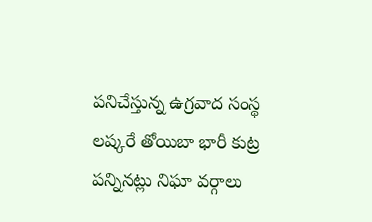పనిచేస్తున్న ఉగ్రవాద సంస్థ లష్కరే తోయిబా భారీ కుట్ర పన్నినట్లు నిఘా వర్గాలు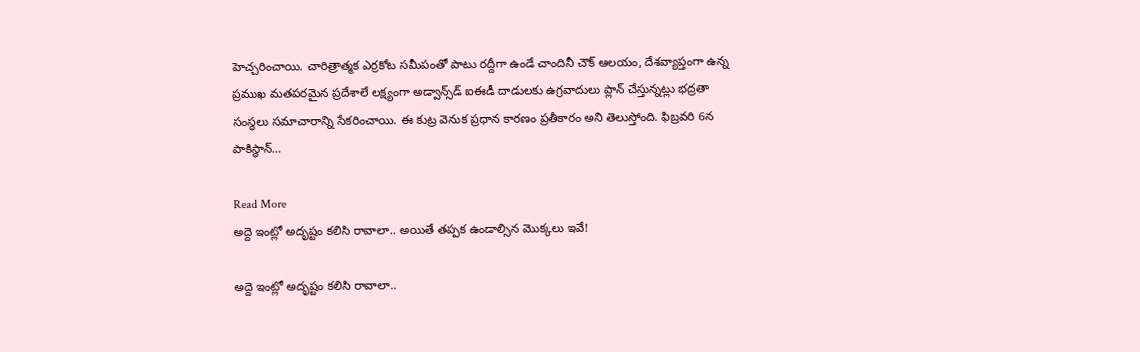హెచ్చరించాయి. చారిత్రాత్మక ఎర్రకోట సమీపంతో పాటు రద్దీగా ఉండే చాందినీ చౌక్ ఆలయం, దేశవ్యాప్తంగా ఉన్న ప్రముఖ మతపరమైన ప్రదేశాలే లక్ష్యంగా అడ్వాన్స్‌డ్ ఐఈడీ దాడులకు ఉగ్రవాదులు ప్లాన్ చేస్తున్నట్లు భద్రతా సంస్థలు సమాచారాన్ని సేకరించాయి. ఈ కుట్ర వెనుక ప్రధాన కారణం ప్రతీకారం అని తెలుస్తోంది. ఫిబ్రవరి 6న పాకిస్థాన్…

Read More
అద్దె ఇంట్లో అదృష్టం కలిసి రావాలా.. అయితే తప్పక ఉండాల్సిన మొక్కలు ఇవే!

అద్దె ఇంట్లో అదృష్టం కలిసి రావాలా..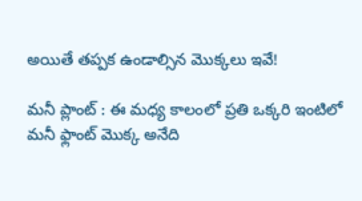అయితే తప్పక ఉండాల్సిన మొక్కలు ఇవే!

మనీ ప్లాంట్ : ఈ మధ్య కాలంలో ప్రతి ఒక్కరి ఇంటిలో మనీ ఫ్లాంట్ మొక్క అనేది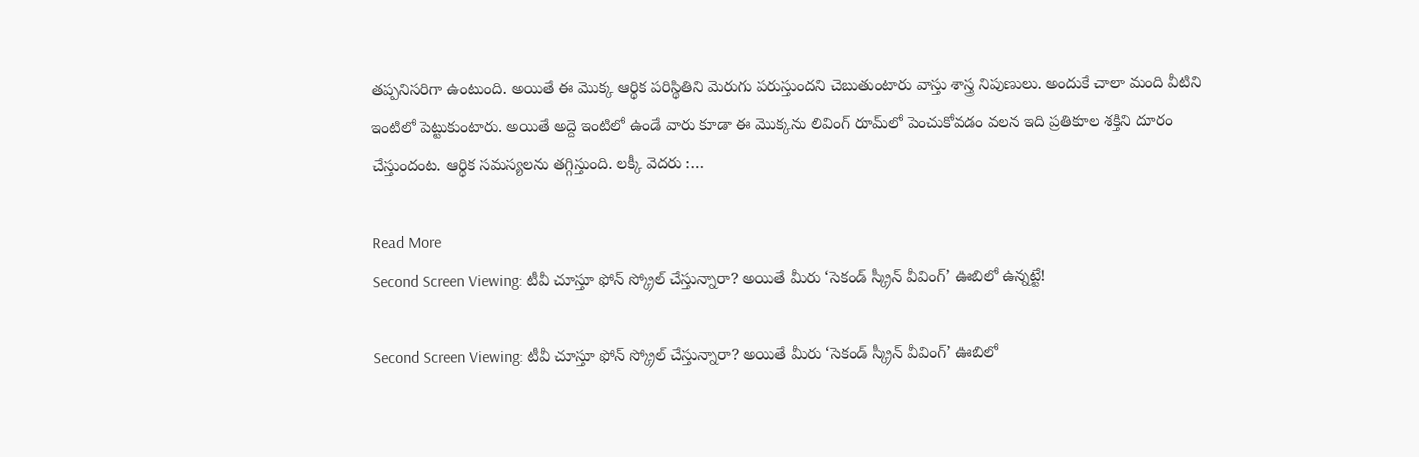తప్పనిసరిగా ఉంటుంది. అయితే ఈ మొక్క ఆర్థిక పరిస్థితిని మెరుగు పరుస్తుందని చెబుతుంటారు వాస్తు శాస్త్ర నిపుణులు. అందుకే చాలా మంది వీటిని ఇంటిలో పెట్టుకుంటారు. అయితే అద్దె ఇంటిలో ఉండే వారు కూడా ఈ మొక్కను లివింగ్ రూమ్‌లో పెంచుకోవడం వలన ఇది ప్రతికూల శక్తిని దూరం చేస్తుందంట. ఆర్థిక సమస్యలను తగ్గిస్తుంది. లక్కీ వెదరు :…

Read More
Second Screen Viewing: టీవీ చూస్తూ ఫోన్ స్క్రోల్ చేస్తున్నారా? అయితే మీరు ‘సెకండ్ స్క్రీన్ వీవింగ్’ ఊబిలో ఉన్నట్టే!

Second Screen Viewing: టీవీ చూస్తూ ఫోన్ స్క్రోల్ చేస్తున్నారా? అయితే మీరు ‘సెకండ్ స్క్రీన్ వీవింగ్’ ఊబిలో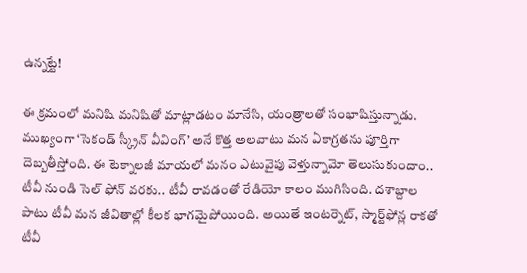ఉన్నట్టే!

ఈ క్రమంలో మనిషి మనిషితో మాట్లాడటం మానేసి, యంత్రాలతో సంభాషిస్తున్నాడు. ముఖ్యంగా ‘సెకండ్ స్క్రీన్ వీవింగ్’ అనే కొత్త అలవాటు మన ఏకాగ్రతను పూర్తిగా దెబ్బతీస్తోంది. ఈ టెక్నాలజీ మాయలో మనం ఎటువైపు వెళ్తున్నామో తెలుసుకుందాం.. టీవీ నుండి సెల్ ఫోన్ వరకు.. టీవీ రావడంతో రేడియో కాలం ముగిసింది. దశాబ్దాల పాటు టీవీ మన జీవితాల్లో కీలక భాగమైపోయింది. అయితే ఇంటర్నెట్, స్మార్ట్‌ఫోన్ల రాకతో టీవీ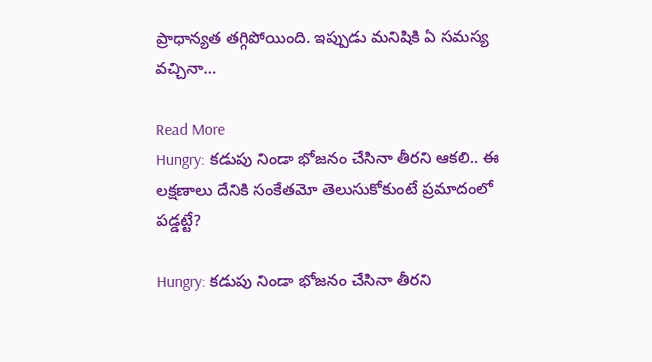ప్రాధాన్యత తగ్గిపోయింది. ఇప్పుడు మనిషికి ఏ సమస్య వచ్చినా…

Read More
Hungry: కడుపు నిండా భోజనం చేసినా తీరని ఆకలి.. ఈ లక్షణాలు దేనికి సంకేతమో తెలుసుకోకుంటే ప్రమాదంలో పడ్డట్టే?

Hungry: కడుపు నిండా భోజనం చేసినా తీరని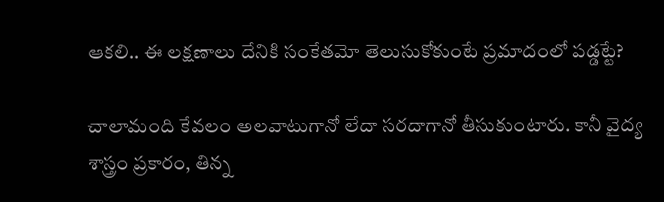ఆకలి.. ఈ లక్షణాలు దేనికి సంకేతమో తెలుసుకోకుంటే ప్రమాదంలో పడ్డట్టే?

చాలామంది కేవలం అలవాటుగానో లేదా సరదాగానో తీసుకుంటారు. కానీ వైద్య శాస్త్రం ప్రకారం, తిన్న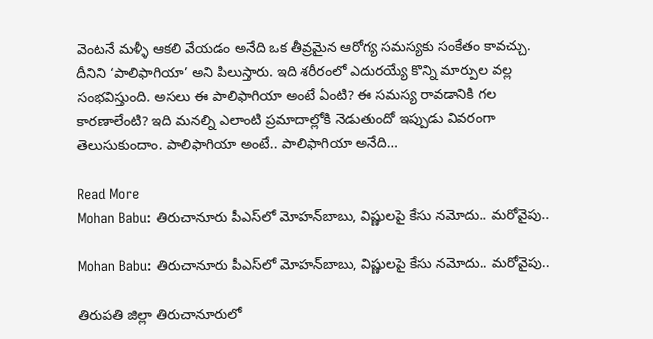వెంటనే మళ్ళీ ఆకలి వేయడం అనేది ఒక తీవ్రమైన ఆరోగ్య సమస్యకు సంకేతం కావచ్చు. దీనిని ‘పాలిఫాగియా’ అని పిలుస్తారు. ఇది శరీరంలో ఎదురయ్యే కొన్ని మార్పుల వల్ల సంభవిస్తుంది. అసలు ఈ పాలిఫాగియా అంటే ఏంటి? ఈ సమస్య రావడానికి గల కారణాలేంటి? ఇది మనల్ని ఎలాంటి ప్రమాదాల్లోకి నెడుతుందో ఇప్పుడు వివరంగా తెలుసుకుందాం. పాలిఫాగియా అంటే.. పాలిఫాగియా అనేది…

Read More
Mohan Babu: తిరుచానూరు పీఎస్‌లో మోహన్‌బాబు, విష్ణులపై కేసు నమోదు.. మరోవైపు..

Mohan Babu: తిరుచానూరు పీఎస్‌లో మోహన్‌బాబు, విష్ణులపై కేసు నమోదు.. మరోవైపు..

తిరుపతి జిల్లా తిరుచానూరులో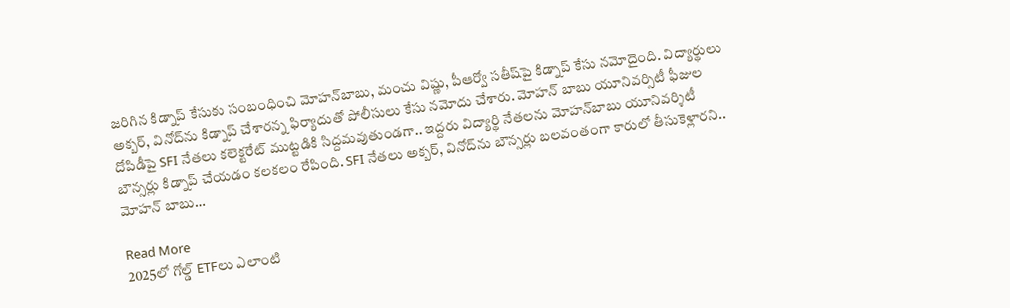జరిగిన కిడ్నాప్ కేసుకు సంబంధించి మోహన్‌బాబు, మంచు విష్ణు, పీఆర్వో సతీష్‌పై కిడ్నాప్ కేసు నమోదైంది. విద్యార్థులు అక్బర్, వినోద్‌ను కిడ్నాప్ చేశారన్న ఫిర్యాదుతో పోలీసులు కేసు నమోదు చేశారు. మోహన్ బాబు యూనివర్సిటీ ఫీజుల దోపిడీపై SFI నేతలు కలెక్టరేట్ ముట్టడికి సిద్దమవుతుండగా.. ఇద్దరు విద్యార్థి నేతలను మోహన్‌బాబు యూనివర్శిటీ  బౌన్సర్లు కిడ్నాప్‌ చేయడం కలకలం రేపింది. SFI నేతలు అక్బర్, వినోద్‌ను బౌన్సర్లు బలవంతంగా కారులో తీసుకెళ్లారని.. మోహన్ బాబు…

Read More
2025లో గోల్డ్‌ ETFలు ఎలాంటి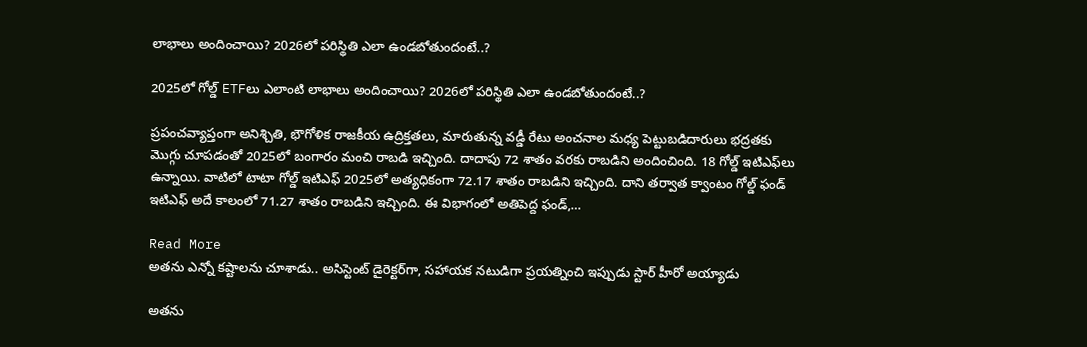లాభాలు అందించాయి? 2026లో పరిస్థితి ఎలా ఉండబోతుందంటే..?

2025లో గోల్డ్‌ ETFలు ఎలాంటి లాభాలు అందించాయి? 2026లో పరిస్థితి ఎలా ఉండబోతుందంటే..?

ప్రపంచవ్యాప్తంగా అనిశ్చితి, భౌగోళిక రాజకీయ ఉద్రిక్తతలు, మారుతున్న వడ్డీ రేటు అంచనాల మధ్య పెట్టుబడిదారులు భద్రతకు మొగ్గు చూపడంతో 2025లో బంగారం మంచి రాబడి ఇచ్చింది. దాదాపు 72 శాతం వరకు రాబడిని అందించింది. 18 గోల్డ్ ఇటిఎఫ్‌లు ఉన్నాయి. వాటిలో టాటా గోల్డ్ ఇటిఎఫ్ 2025లో అత్యధికంగా 72.17 శాతం రాబడిని ఇచ్చింది. దాని తర్వాత క్వాంటం గోల్డ్ ఫండ్ ఇటిఎఫ్ అదే కాలంలో 71.27 శాతం రాబడిని ఇచ్చింది. ఈ విభాగంలో అతిపెద్ద ఫండ్,…

Read More
అతను ఎన్నో కష్టాలను చూశాడు.. అసిస్టెంట్ డైరెక్టర్‌గా, సహాయక నటుడిగా ప్రయత్నించి ఇప్పుడు స్టార్ హీరో అయ్యాడు

అతను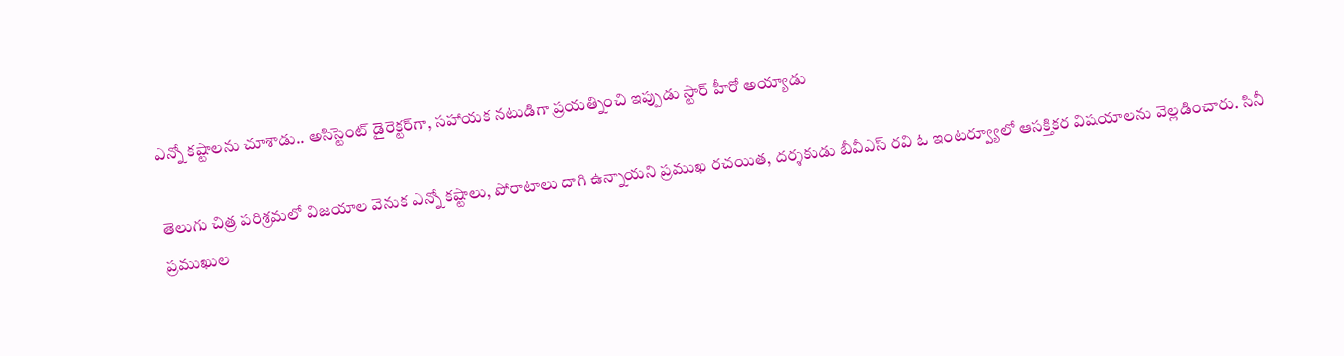ఎన్నో కష్టాలను చూశాడు.. అసిస్టెంట్ డైరెక్టర్‌గా, సహాయక నటుడిగా ప్రయత్నించి ఇప్పుడు స్టార్ హీరో అయ్యాడు

తెలుగు చిత్ర పరిశ్రమలో విజయాల వెనుక ఎన్నో కష్టాలు, పోరాటాలు దాగి ఉన్నాయని ప్రముఖ రచయిత, దర్శకుడు బీవీఎస్ రవి ఓ ఇంటర్వ్యూలో ఆసక్తికర విషయాలను వెల్లడించారు. సినీ ప్రముఖుల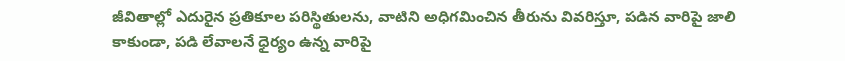జీవితాల్లో ఎదురైన ప్రతికూల పరిస్థితులను, వాటిని అధిగమించిన తీరును వివరిస్తూ, పడిన వారిపై జాలి కాకుండా, పడి లేవాలనే ధైర్యం ఉన్న వారిపై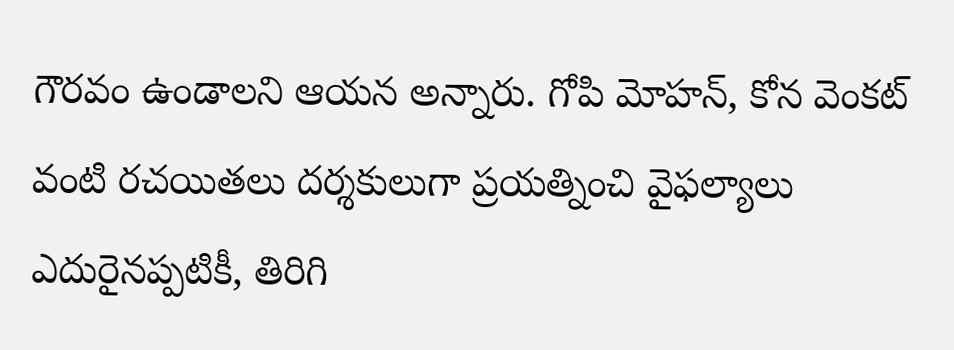గౌరవం ఉండాలని ఆయన అన్నారు. గోపి మోహన్, కోన వెంకట్ వంటి రచయితలు దర్శకులుగా ప్రయత్నించి వైఫల్యాలు ఎదురైనప్పటికీ, తిరిగి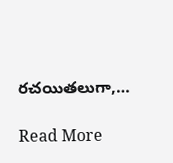రచయితలుగా,…

Read More